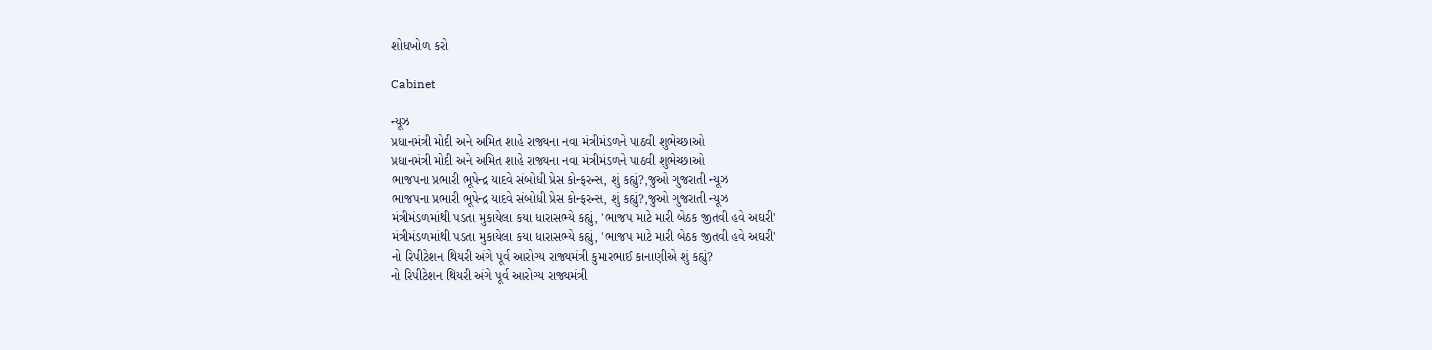શોધખોળ કરો

Cabinet

ન્યૂઝ
પ્રધાનમંત્રી મોદી અને અમિત શાહે રાજ્યના નવા મંત્રીમંડળને પાઠવી શુભેચ્છાઓ
પ્રધાનમંત્રી મોદી અને અમિત શાહે રાજ્યના નવા મંત્રીમંડળને પાઠવી શુભેચ્છાઓ
ભાજપના પ્રભારી ભૂપેન્દ્ર યાદવે સંબોધી પ્રેસ કોન્ફરન્સ, શું કહ્યું?,જુઓ ગુજરાતી ન્યૂઝ
ભાજપના પ્રભારી ભૂપેન્દ્ર યાદવે સંબોધી પ્રેસ કોન્ફરન્સ, શું કહ્યું?,જુઓ ગુજરાતી ન્યૂઝ
મંત્રીમંડળમાંથી પડતા મુકાયેલા કયા ધારાસભ્યે કહ્યું, 'ભાજપ માટે મારી બેઠક જીતવી હવે અઘરી'
મંત્રીમંડળમાંથી પડતા મુકાયેલા કયા ધારાસભ્યે કહ્યું, 'ભાજપ માટે મારી બેઠક જીતવી હવે અઘરી'
નો રિપીટેશન થિયરી અંગે પૂર્વ આરોગ્ય રાજ્યમંત્રી કુમારભાઈ કાનાણીએ શું કહ્યું?
નો રિપીટેશન થિયરી અંગે પૂર્વ આરોગ્ય રાજ્યમંત્રી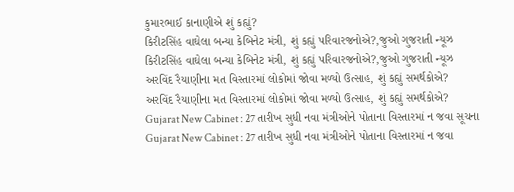કુમારભાઈ કાનાણીએ શું કહ્યું?
કિરીટસિંહ વાઘેલા બન્યા કેબિનેટ મંત્રી, શું કહ્યું પરિવારજનોએ?,જુઓ ગુજરાતી ન્યૂઝ
કિરીટસિંહ વાઘેલા બન્યા કેબિનેટ મંત્રી, શું કહ્યું પરિવારજનોએ?,જુઓ ગુજરાતી ન્યૂઝ
અરવિંદ રૈયાણીના મત વિસ્તારમાં લોકોમાં જોવા મળ્યો ઉત્સાહ, શું કહ્યું સમર્થકોએ?
અરવિંદ રૈયાણીના મત વિસ્તારમાં લોકોમાં જોવા મળ્યો ઉત્સાહ, શું કહ્યું સમર્થકોએ?
Gujarat New Cabinet : 27 તારીખ સુધી નવા મંત્રીઓને પોતાના વિસ્તારમાં ન જવા સૂચના
Gujarat New Cabinet : 27 તારીખ સુધી નવા મંત્રીઓને પોતાના વિસ્તારમાં ન જવા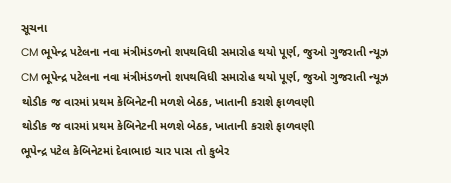સૂચના
CM ભૂપેન્દ્ર પટેલના નવા મંત્રીમંડળનો શપથવિધી સમારોહ થયો પૂર્ણ, જુઓ ગુજરાતી ન્યૂઝ
CM ભૂપેન્દ્ર પટેલના નવા મંત્રીમંડળનો શપથવિધી સમારોહ થયો પૂર્ણ, જુઓ ગુજરાતી ન્યૂઝ
થોડીક જ વારમાં પ્રથમ કેબિનેટની મળશે બેઠક, ખાતાની કરાશે ફાળવણી
થોડીક જ વારમાં પ્રથમ કેબિનેટની મળશે બેઠક, ખાતાની કરાશે ફાળવણી
ભૂપેન્દ્ર પટેલ કેબિનેટમાં દેવાભાઇ ચાર પાસ તો કુબેર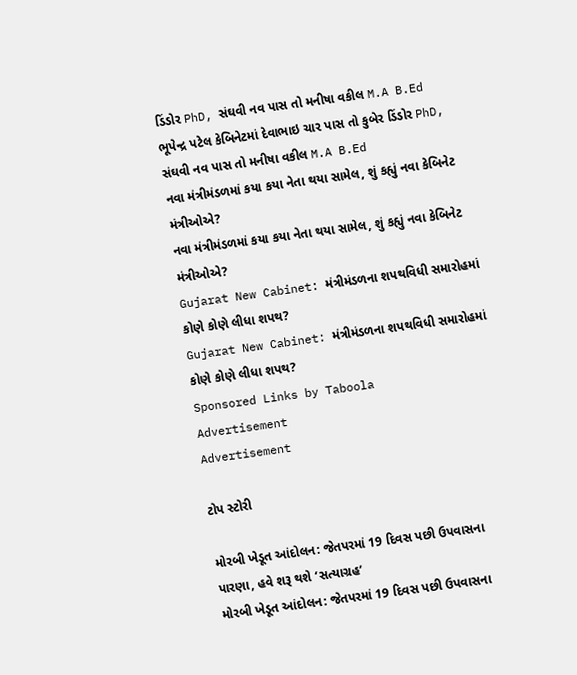ડિંડોર PhD, સંઘવી નવ પાસ તો મનીષા વકીલ M.A B.Ed
ભૂપેન્દ્ર પટેલ કેબિનેટમાં દેવાભાઇ ચાર પાસ તો કુબેર ડિંડોર PhD, સંઘવી નવ પાસ તો મનીષા વકીલ M.A B.Ed
નવા મંત્રીમંડળમાં કયા કયા નેતા થયા સામેલ, શું કહ્યું નવા કેબિનેટ મંત્રીઓએ?
નવા મંત્રીમંડળમાં કયા કયા નેતા થયા સામેલ, શું કહ્યું નવા કેબિનેટ મંત્રીઓએ?
Gujarat New Cabinet: મંત્રીમંડળના શપથવિધી સમારોહમાં કોણે કોણે લીધા શપથ?
Gujarat New Cabinet: મંત્રીમંડળના શપથવિધી સમારોહમાં કોણે કોણે લીધા શપથ?
Sponsored Links by Taboola
Advertisement
Advertisement

ટોપ સ્ટોરી

મોરબી ખેડૂત આંદોલન: જેતપરમાં 19 દિવસ પછી ઉપવાસના પારણા, હવે શરૂ થશે ‘સત્યાગ્રહ’
મોરબી ખેડૂત આંદોલન: જેતપરમાં 19 દિવસ પછી ઉપવાસના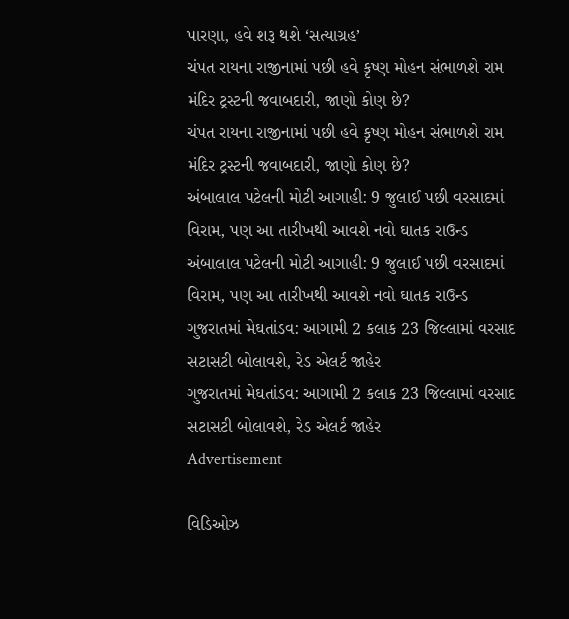પારણા, હવે શરૂ થશે ‘સત્યાગ્રહ’
ચંપત રાયના રાજીનામાં પછી હવે કૃષ્ણ મોહન સંભાળશે રામ મંદિર ટ્રસ્ટની જવાબદારી, જાણો કોણ છે?
ચંપત રાયના રાજીનામાં પછી હવે કૃષ્ણ મોહન સંભાળશે રામ મંદિર ટ્રસ્ટની જવાબદારી, જાણો કોણ છે?
અંબાલાલ પટેલની મોટી આગાહી: 9 જુલાઈ પછી વરસાદમાં વિરામ, પણ આ તારીખથી આવશે નવો ઘાતક રાઉન્ડ
અંબાલાલ પટેલની મોટી આગાહી: 9 જુલાઈ પછી વરસાદમાં વિરામ, પણ આ તારીખથી આવશે નવો ઘાતક રાઉન્ડ
ગુજરાતમાં મેઘતાંડવ: આગામી 2 કલાક 23 જિલ્લામાં વરસાદ સટાસટી બોલાવશે, રેડ એલર્ટ જાહેર
ગુજરાતમાં મેઘતાંડવ: આગામી 2 કલાક 23 જિલ્લામાં વરસાદ સટાસટી બોલાવશે, રેડ એલર્ટ જાહેર
Advertisement

વિડિઓઝ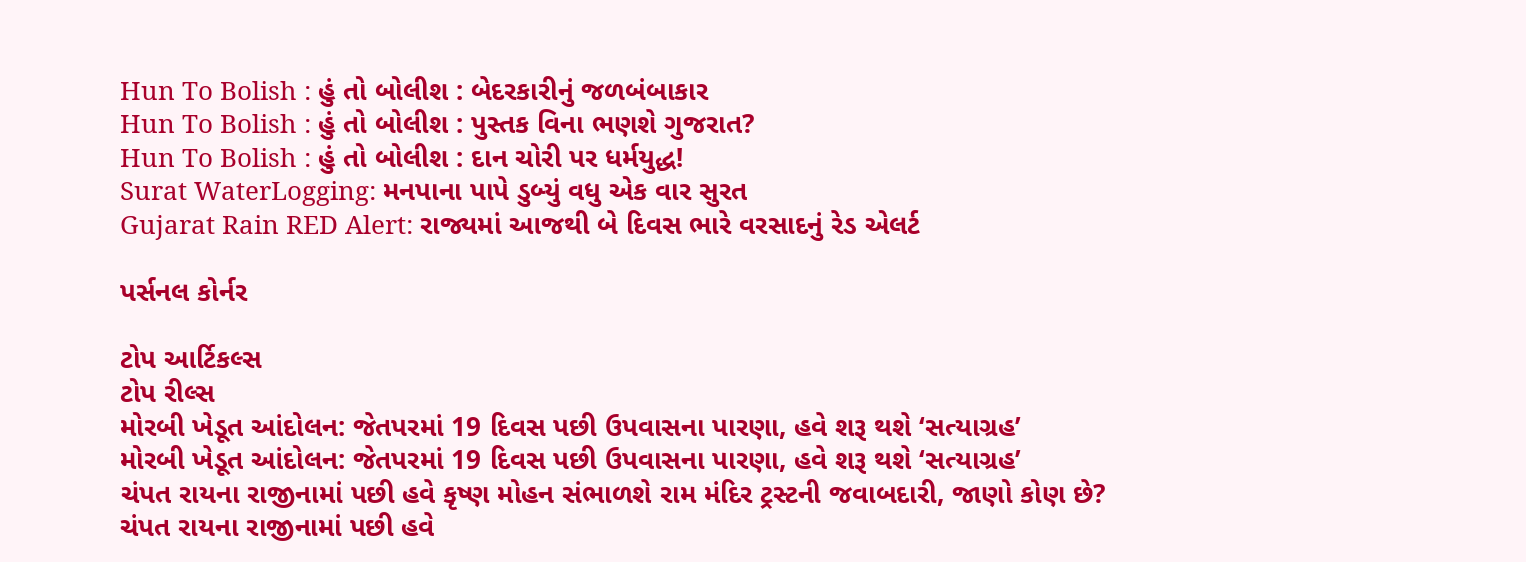Hun To Bolish : હું તો બોલીશ : બેદરકારીનું જળબંબાકાર
Hun To Bolish : હું તો બોલીશ : પુસ્તક વિના ભણશે ગુજરાત?
Hun To Bolish : હું તો બોલીશ : દાન ચોરી પર ધર્મયુદ્ધ!
Surat WaterLogging: મનપાના પાપે ડુબ્યું વધુ એક વાર સુરત
Gujarat Rain RED Alert: રાજ્યમાં આજથી બે દિવસ ભારે વરસાદનું રેડ એલર્ટ

પર્સનલ કોર્નર

ટોપ આર્ટિકલ્સ
ટોપ રીલ્સ
મોરબી ખેડૂત આંદોલન: જેતપરમાં 19 દિવસ પછી ઉપવાસના પારણા, હવે શરૂ થશે ‘સત્યાગ્રહ’
મોરબી ખેડૂત આંદોલન: જેતપરમાં 19 દિવસ પછી ઉપવાસના પારણા, હવે શરૂ થશે ‘સત્યાગ્રહ’
ચંપત રાયના રાજીનામાં પછી હવે કૃષ્ણ મોહન સંભાળશે રામ મંદિર ટ્રસ્ટની જવાબદારી, જાણો કોણ છે?
ચંપત રાયના રાજીનામાં પછી હવે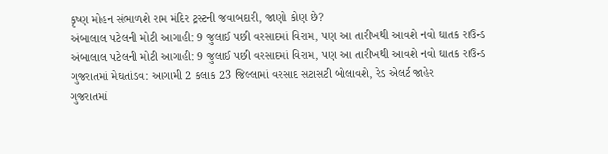કૃષ્ણ મોહન સંભાળશે રામ મંદિર ટ્રસ્ટની જવાબદારી, જાણો કોણ છે?
અંબાલાલ પટેલની મોટી આગાહી: 9 જુલાઈ પછી વરસાદમાં વિરામ, પણ આ તારીખથી આવશે નવો ઘાતક રાઉન્ડ
અંબાલાલ પટેલની મોટી આગાહી: 9 જુલાઈ પછી વરસાદમાં વિરામ, પણ આ તારીખથી આવશે નવો ઘાતક રાઉન્ડ
ગુજરાતમાં મેઘતાંડવ: આગામી 2 કલાક 23 જિલ્લામાં વરસાદ સટાસટી બોલાવશે, રેડ એલર્ટ જાહેર
ગુજરાતમાં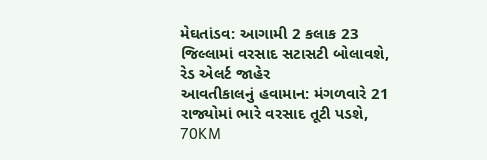મેઘતાંડવ: આગામી 2 કલાક 23 જિલ્લામાં વરસાદ સટાસટી બોલાવશે, રેડ એલર્ટ જાહેર
આવતીકાલનું હવામાન: મંગળવારે 21 રાજ્યોમાં ભારે વરસાદ તૂટી પડશે, 70KM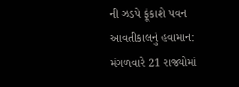ની ઝડપે ફૂંકાશે પવન
આવતીકાલનું હવામાન: મંગળવારે 21 રાજ્યોમાં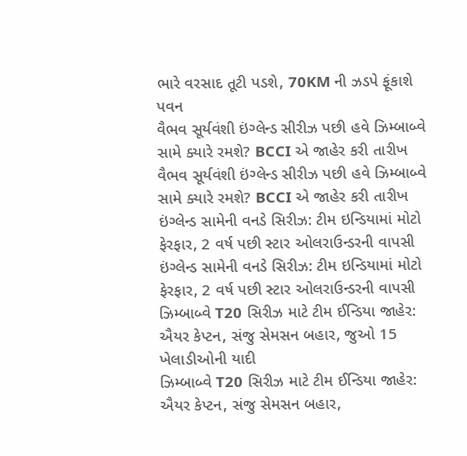ભારે વરસાદ તૂટી પડશે, 70KM ની ઝડપે ફૂંકાશે પવન
વૈભવ સૂર્યવંશી ઇંગ્લેન્ડ સીરીઝ પછી હવે ઝિમ્બાબ્વે સામે ક્યારે રમશે? BCCI એ જાહેર કરી તારીખ
વૈભવ સૂર્યવંશી ઇંગ્લેન્ડ સીરીઝ પછી હવે ઝિમ્બાબ્વે સામે ક્યારે રમશે? BCCI એ જાહેર કરી તારીખ
ઇંગ્લેન્ડ સામેની વનડે સિરીઝ: ટીમ ઇન્ડિયામાં મોટો ફેરફાર, 2 વર્ષ પછી સ્ટાર ઓલરાઉન્ડરની વાપસી
ઇંગ્લેન્ડ સામેની વનડે સિરીઝ: ટીમ ઇન્ડિયામાં મોટો ફેરફાર, 2 વર્ષ પછી સ્ટાર ઓલરાઉન્ડરની વાપસી
ઝિમ્બાબ્વે T20 સિરીઝ માટે ટીમ ઈન્ડિયા જાહેર: ઐયર કેપ્ટન, સંજુ સેમસન બહાર, જુઓ 15 ખેલાડીઓની યાદી
ઝિમ્બાબ્વે T20 સિરીઝ માટે ટીમ ઈન્ડિયા જાહેર: ઐયર કેપ્ટન, સંજુ સેમસન બહાર,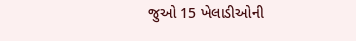જુઓ 15 ખેલાડીઓની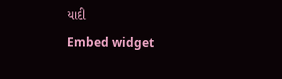યાદી
Embed widget